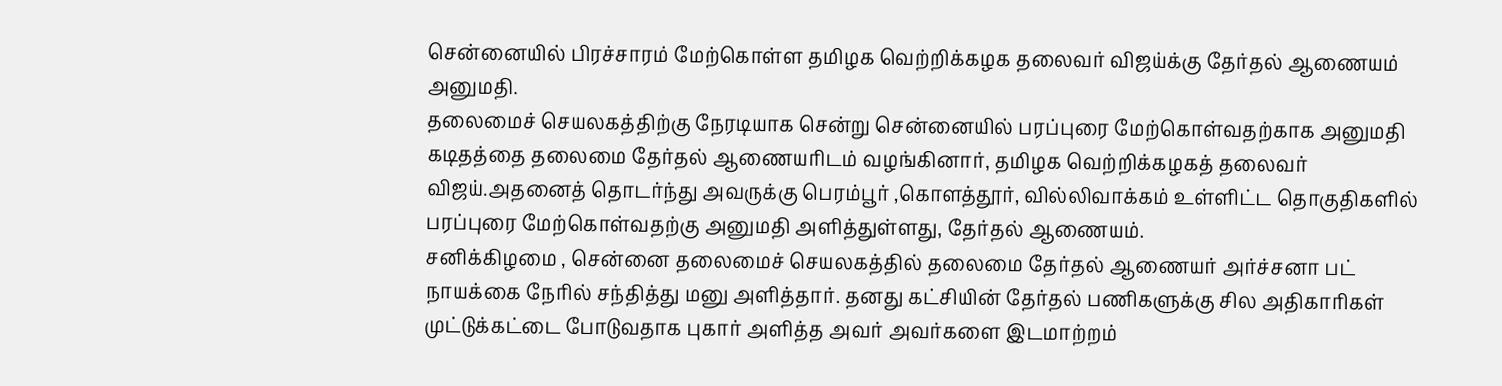சென்னையில் பிரச்சாரம் மேற்கொள்ள தமிழக வெற்றிக்கழக தலைவர் விஜய்க்கு தேர்தல் ஆணையம் அனுமதி.
தலைமைச் செயலகத்திற்கு நேரடியாக சென்று சென்னையில் பரப்புரை மேற்கொள்வதற்காக அனுமதி கடிதத்தை தலைமை தேர்தல் ஆணையரிடம் வழங்கினார், தமிழக வெற்றிக்கழகத் தலைவர் விஜய்.அதனைத் தொடர்ந்து அவருக்கு பெரம்பூர் ,கொளத்தூர், வில்லிவாக்கம் உள்ளிட்ட தொகுதிகளில் பரப்புரை மேற்கொள்வதற்கு அனுமதி அளித்துள்ளது, தேர்தல் ஆணையம்.
சனிக்கிழமை , சென்னை தலைமைச் செயலகத்தில் தலைமை தேர்தல் ஆணையர் அர்ச்சனா பட் நாயக்கை நேரில் சந்தித்து மனு அளித்தார். தனது கட்சியின் தேர்தல் பணிகளுக்கு சில அதிகாரிகள் முட்டுக்கட்டை போடுவதாக புகார் அளித்த அவர் அவர்களை இடமாற்றம்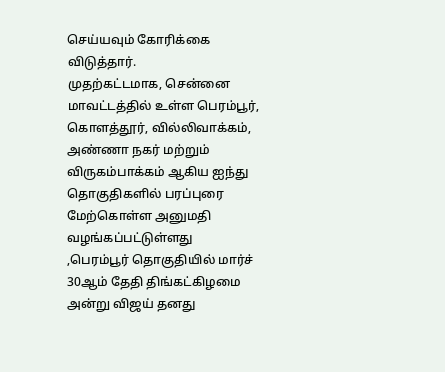செய்யவும் கோரிக்கை விடுத்தார்.
முதற்கட்டமாக, சென்னை மாவட்டத்தில் உள்ள பெரம்பூர், கொளத்தூர், வில்லிவாக்கம், அண்ணா நகர் மற்றும் விருகம்பாக்கம் ஆகிய ஐந்து தொகுதிகளில் பரப்புரை மேற்கொள்ள அனுமதி வழங்கப்பட்டுள்ளது
,பெரம்பூர் தொகுதியில் மார்ச் 30ஆம் தேதி திங்கட்கிழமை அன்று விஜய் தனது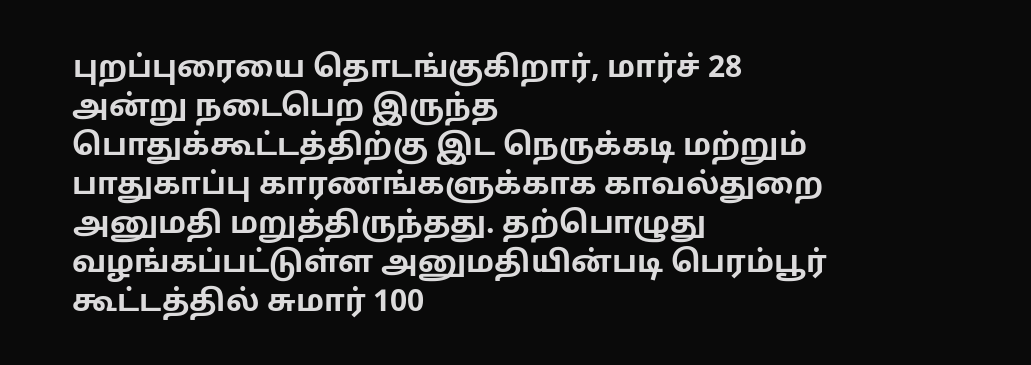புறப்புரையை தொடங்குகிறார், மார்ச் 28 அன்று நடைபெற இருந்த பொதுக்கூட்டத்திற்கு இட நெருக்கடி மற்றும் பாதுகாப்பு காரணங்களுக்காக காவல்துறை அனுமதி மறுத்திருந்தது. தற்பொழுது வழங்கப்பட்டுள்ள அனுமதியின்படி பெரம்பூர் கூட்டத்தில் சுமார் 100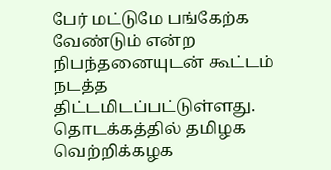பேர் மட்டுமே பங்கேற்க வேண்டும் என்ற நிபந்தனையுடன் கூட்டம் நடத்த திட்டமிடப்பட்டுள்ளது. தொடக்கத்தில் தமிழக வெற்றிக்கழக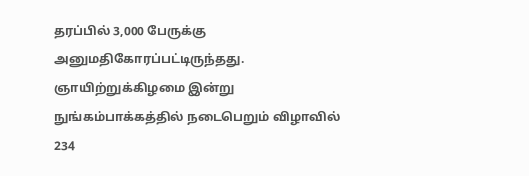தரப்பில் 3,000 பேருக்கு அனுமதிகோரப்பட்டிருந்தது.
ஞாயிற்றுக்கிழமை இன்று நுங்கம்பாக்கத்தில் நடைபெறும் விழாவில் 234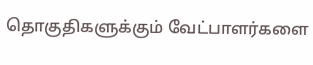தொகுதிகளுக்கும் வேட்பாளர்களை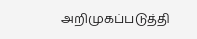அறிமுகப்படுத்தி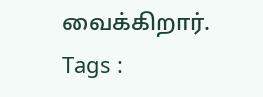வைக்கிறார்.
Tags :